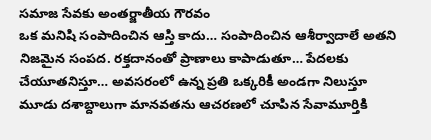సమాజ సేవకు అంతర్జాతీయ గౌరవం
ఒక మనిషి సంపాదించిన ఆస్తి కాదు… సంపాదించిన ఆశీర్వాదాలే అతని నిజమైన సంపద. రక్తదానంతో ప్రాణాలు కాపాడుతూ… పేదలకు చేయూతనిస్తూ… అవసరంలో ఉన్న ప్రతి ఒక్కరికీ అండగా నిలుస్తూ మూడు దశాబ్దాలుగా మానవతను ఆచరణలో చూపిన సేవామూర్తికి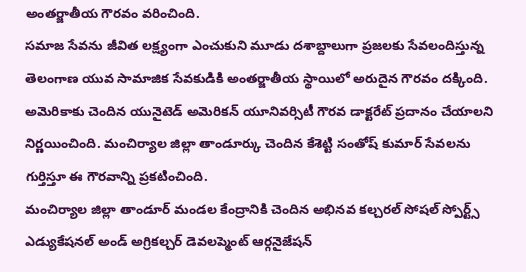అంతర్జాతీయ గౌరవం వరించింది.
సమాజ సేవను జీవిత లక్ష్యంగా ఎంచుకుని మూడు దశాబ్దాలుగా ప్రజలకు సేవలందిస్తున్న తెలంగాణ యువ సామాజిక సేవకుడికి అంతర్జాతీయ స్థాయిలో అరుదైన గౌరవం దక్కింది. అమెరికాకు చెందిన యునైటెడ్ అమెరికన్ యూనివర్సిటీ గౌరవ డాక్టరేట్ ప్రదానం చేయాలని నిర్ణయించింది. మంచిర్యాల జిల్లా తాండూర్కు చెందిన కేశెట్టి సంతోష్ కుమార్ సేవలను గుర్తిస్తూ ఈ గౌరవాన్ని ప్రకటించింది.
మంచిర్యాల జిల్లా తాండూర్ మండల కేంద్రానికి చెందిన అభినవ కల్చరల్ సోషల్ స్పోర్ట్స్ ఎడ్యుకేషనల్ అండ్ అగ్రికల్చర్ డెవలప్మెంట్ ఆర్గనైజేషన్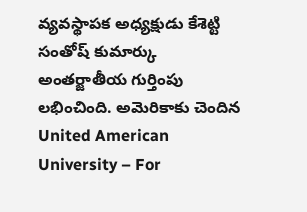వ్యవస్థాపక అధ్యక్షుడు కేశెట్టి సంతోష్ కుమార్కు అంతర్జాతీయ గుర్తింపు లభించింది. అమెరికాకు చెందిన United American University – For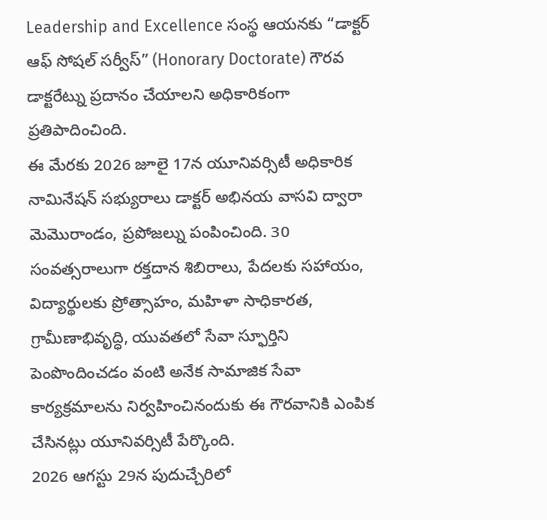Leadership and Excellence సంస్థ ఆయనకు “డాక్టర్ ఆఫ్ సోషల్ సర్వీస్” (Honorary Doctorate) గౌరవ డాక్టరేట్ను ప్రదానం చేయాలని అధికారికంగా ప్రతిపాదించింది.
ఈ మేరకు 2026 జూలై 17న యూనివర్సిటీ అధికారిక నామినేషన్ సభ్యురాలు డాక్టర్ అభినయ వాసవి ద్వారా మెమొరాండం, ప్రపోజల్ను పంపించింది. 30 సంవత్సరాలుగా రక్తదాన శిబిరాలు, పేదలకు సహాయం, విద్యార్థులకు ప్రోత్సాహం, మహిళా సాధికారత, గ్రామీణాభివృద్ధి, యువతలో సేవా స్ఫూర్తిని పెంపొందించడం వంటి అనేక సామాజిక సేవా కార్యక్రమాలను నిర్వహించినందుకు ఈ గౌరవానికి ఎంపిక చేసినట్లు యూనివర్సిటీ పేర్కొంది.
2026 ఆగస్టు 29న పుదుచ్చేరిలో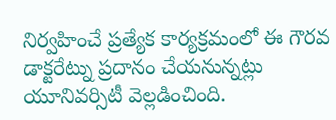నిర్వహించే ప్రత్యేక కార్యక్రమంలో ఈ గౌరవ డాక్టరేట్ను ప్రదానం చేయనున్నట్లు యూనివర్సిటీ వెల్లడించింది.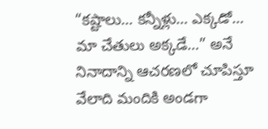“కష్టాలు… కన్నీళ్లు… ఎక్కడో… మా చేతులు అక్కడే…” అనే నినాదాన్ని ఆచరణలో చూపిస్తూ వేలాది మందికి అండగా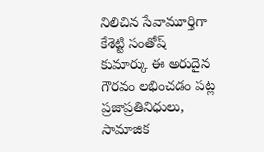నిలిచిన సేవామూర్తిగా కేశెట్టి సంతోష్ కుమార్కు ఈ అరుదైన గౌరవం లభించడం పట్ల ప్రజాప్రతినిధులు, సామాజిక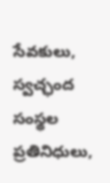సేవకులు, స్వచ్ఛంద సంస్థల ప్రతినిధులు,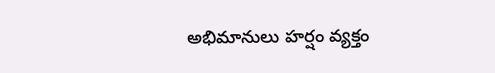అభిమానులు హర్షం వ్యక్తం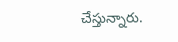చేస్తున్నారు.